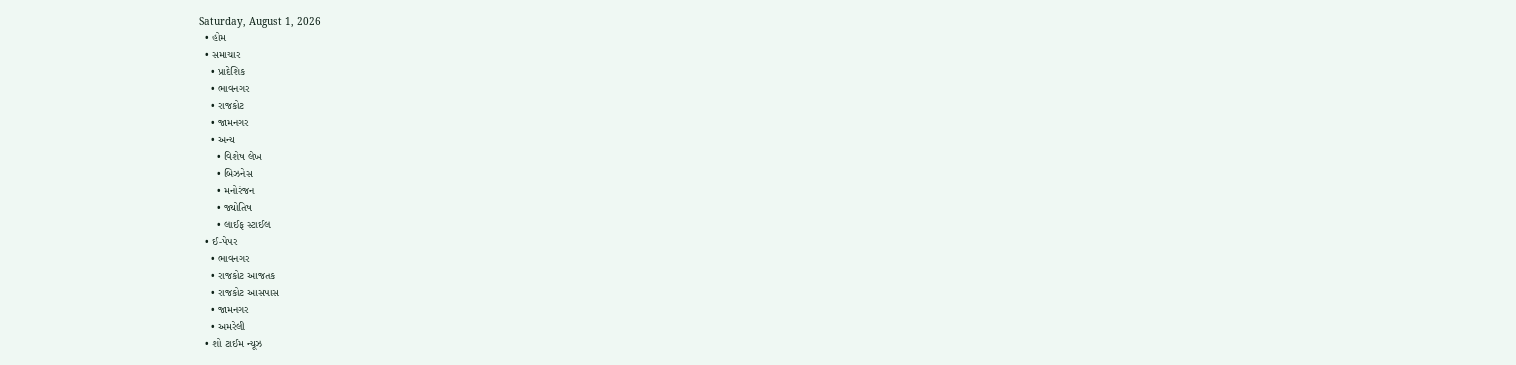Saturday, August 1, 2026
  • હોમ
  • સમાચાર
    • પ્રાદેશિક
    • ભાવનગર
    • રાજકોટ
    • જામનગર
    • અન્ય
      • વિશેષ લેખ
      • બિઝનેસ
      • મનોરંજન
      • જ્યોતિષ
      • લાઈફ સ્ટાઈલ
  • ઈ-પેપર
    • ભાવનગર
    • રાજકોટ આજતક
    • રાજકોટ આસપાસ
    • જામનગર
    • અમરેલી
  • શો ટાઈમ ન્યૂઝ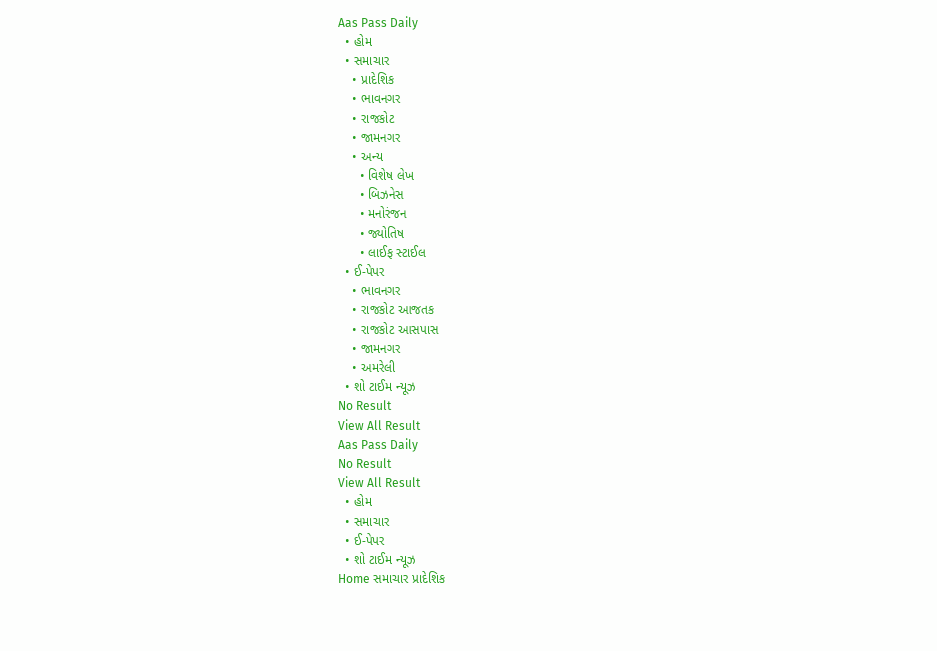Aas Pass Daily
  • હોમ
  • સમાચાર
    • પ્રાદેશિક
    • ભાવનગર
    • રાજકોટ
    • જામનગર
    • અન્ય
      • વિશેષ લેખ
      • બિઝનેસ
      • મનોરંજન
      • જ્યોતિષ
      • લાઈફ સ્ટાઈલ
  • ઈ-પેપર
    • ભાવનગર
    • રાજકોટ આજતક
    • રાજકોટ આસપાસ
    • જામનગર
    • અમરેલી
  • શો ટાઈમ ન્યૂઝ
No Result
View All Result
Aas Pass Daily
No Result
View All Result
  • હોમ
  • સમાચાર
  • ઈ-પેપર
  • શો ટાઈમ ન્યૂઝ
Home સમાચાર પ્રાદેશિક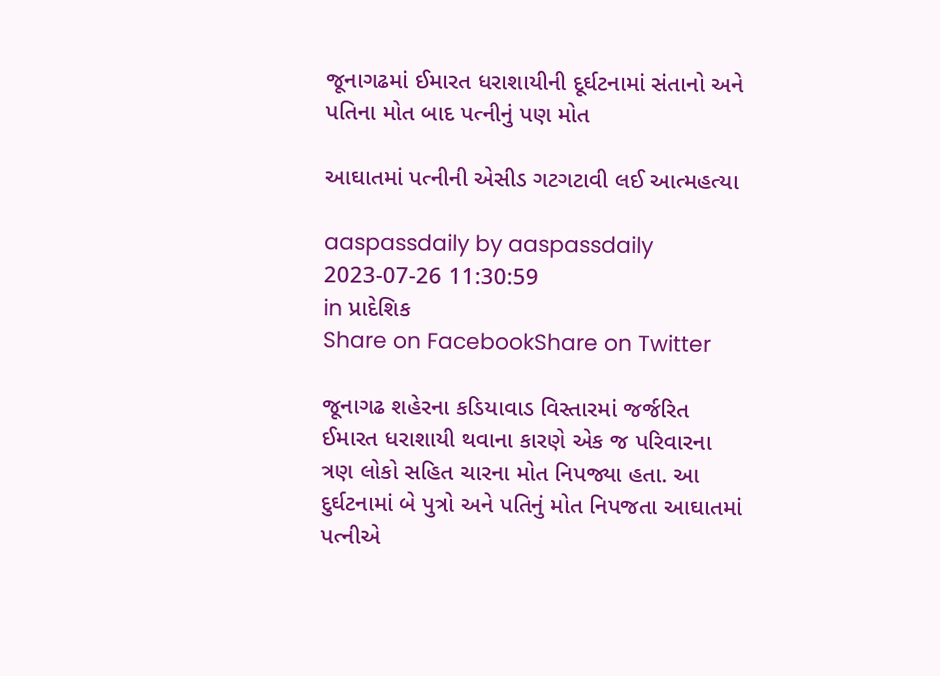જૂનાગઢમાં ઈમારત ધરાશાયીની દૂર્ઘટનામાં સંતાનો અને પતિના મોત બાદ પત્નીનું પણ મોત

આઘાતમાં પત્નીની એસીડ ગટગટાવી લઈ આત્મહત્યા

aaspassdaily by aaspassdaily
2023-07-26 11:30:59
in પ્રાદેશિક
Share on FacebookShare on Twitter

જૂનાગઢ શહેરના કડિયાવાડ વિસ્તારમાં જર્જરિત ઈમારત ધરાશાયી થવાના કારણે એક જ પરિવારના ત્રણ લોકો સહિત ચારના મોત નિપજ્યા હતા. આ દુર્ઘટનામાં બે પુત્રો અને પતિનું મોત નિપજતા આઘાતમાં પત્નીએ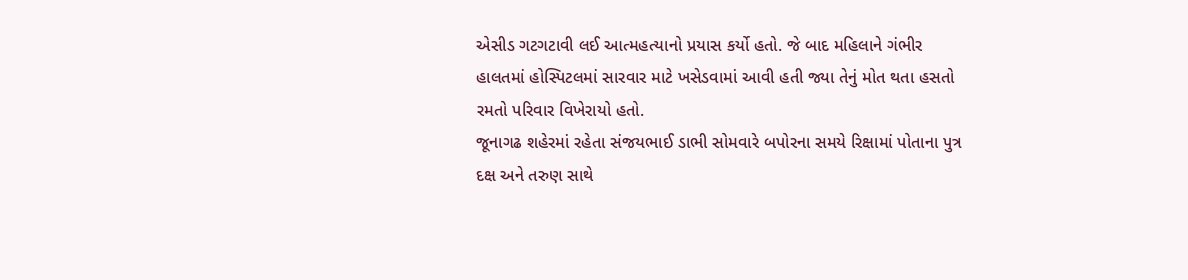એસીડ ગટગટાવી લઈ આત્મહત્યાનો પ્રયાસ કર્યો હતો. જે બાદ મહિલાને ગંભીર હાલતમાં હોસ્પિટલમાં સારવાર માટે ખસેડવામાં આવી હતી જ્યા તેનું મોત થતા હસતો રમતો પરિવાર વિખેરાયો હતો.
જૂનાગઢ શહેરમાં રહેતા સંજયભાઈ ડાભી સોમવારે બપોરના સમયે રિક્ષામાં પોતાના પુત્ર દક્ષ અને તરુણ સાથે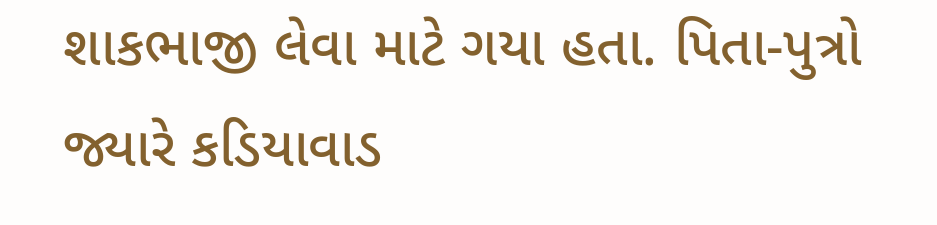શાકભાજી લેવા માટે ગયા હતા. પિતા-પુત્રો જ્યારે કડિયાવાડ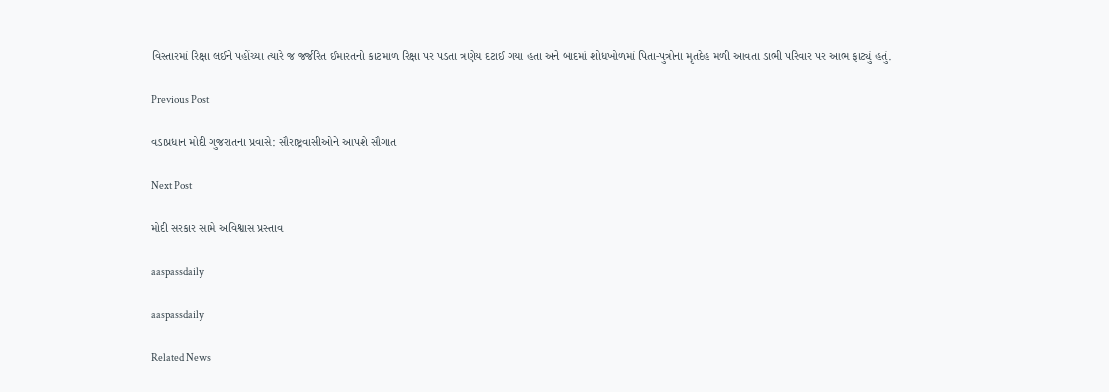વિસ્તારમાં રિક્ષા લઈને પહોંચ્યા ત્યારે જ જર્જરિત ઈમારતનો કાટમાળ રિક્ષા પર પડતા ત્રણેય દટાઈ ગયા હતા અને બાદમાં શોધખોળમાં પિતા-પુત્રોના મૃતદેહ મળી આવતા ડાભી પરિવાર પર આભ ફાટ્યું હતું.

Previous Post

વડાપ્રધાન મોદી ગુજરાતના પ્રવાસે: સૌરાષ્ટ્રવાસીઓને આપશે સૌગાત

Next Post

મોદી સરકાર સામે અવિશ્વાસ પ્રસ્તાવ

aaspassdaily

aaspassdaily

Related News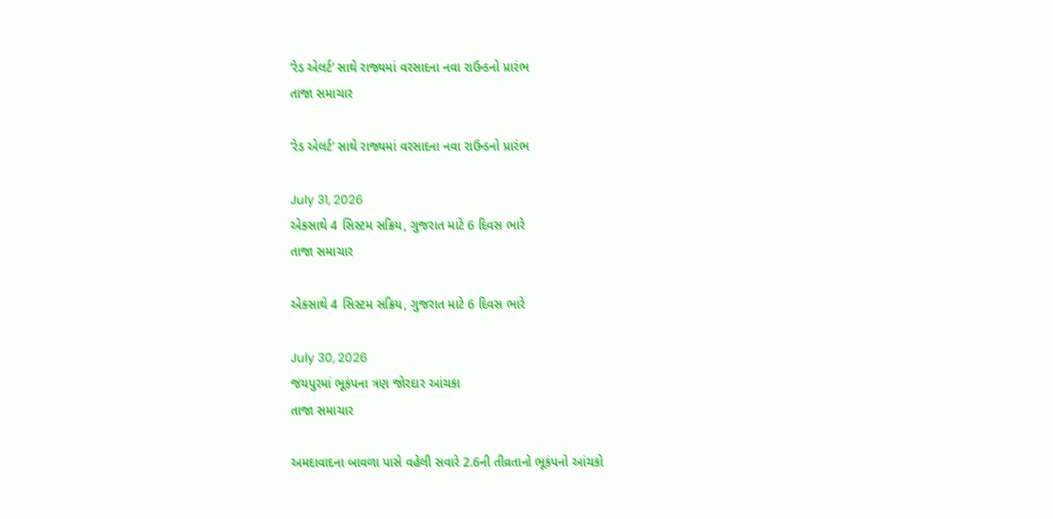‘રેડ એલર્ટ’ સાથે રાજ્યમાં વરસાદના નવા રાઉન્ડનો પ્રારંભ
તાજા સમાચાર

‘રેડ એલર્ટ’ સાથે રાજ્યમાં વરસાદના નવા રાઉન્ડનો પ્રારંભ

July 31, 2026
એકસાથે 4 સિસ્ટમ સક્રિય, ગુજરાત માટે 6 દિવસ ભારે
તાજા સમાચાર

એકસાથે 4 સિસ્ટમ સક્રિય, ગુજરાત માટે 6 દિવસ ભારે

July 30, 2026
જયપુરમાં ભૂકંપના ત્રણ જોરદાર આંચકા
તાજા સમાચાર

અમદાવાદના બાવળા પાસે વહેલી સવારે 2.6ની તીવ્રતાનો ભૂકંપનો આંચકો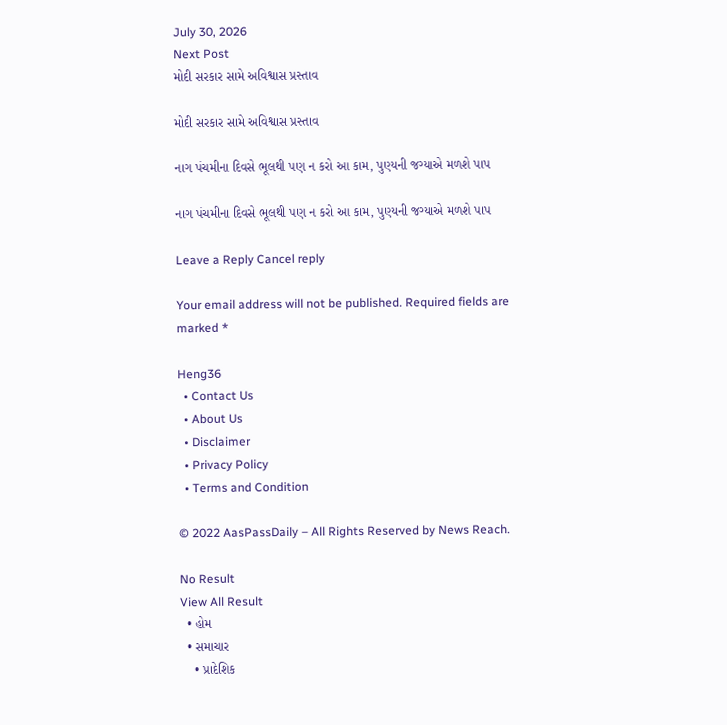July 30, 2026
Next Post
મોદી સરકાર સામે અવિશ્વાસ પ્રસ્તાવ

મોદી સરકાર સામે અવિશ્વાસ પ્રસ્તાવ

નાગ પંચમીના દિવસે ભૂલથી પણ ન કરો આ કામ, પુણ્યની જગ્યાએ મળશે પાપ

નાગ પંચમીના દિવસે ભૂલથી પણ ન કરો આ કામ, પુણ્યની જગ્યાએ મળશે પાપ

Leave a Reply Cancel reply

Your email address will not be published. Required fields are marked *

Heng36
  • Contact Us
  • About Us
  • Disclaimer
  • Privacy Policy
  • Terms and Condition

© 2022 AasPassDaily – All Rights Reserved by News Reach.

No Result
View All Result
  • હોમ
  • સમાચાર
    • પ્રાદેશિક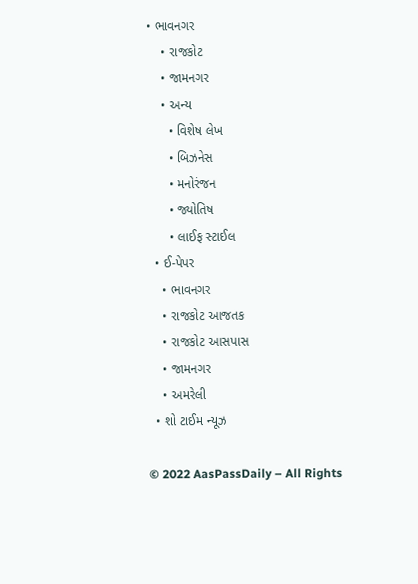• ભાવનગર
    • રાજકોટ
    • જામનગર
    • અન્ય
      • વિશેષ લેખ
      • બિઝનેસ
      • મનોરંજન
      • જ્યોતિષ
      • લાઈફ સ્ટાઈલ
  • ઈ-પેપર
    • ભાવનગર
    • રાજકોટ આજતક
    • રાજકોટ આસપાસ
    • જામનગર
    • અમરેલી
  • શો ટાઈમ ન્યૂઝ

© 2022 AasPassDaily – All Rights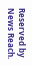Reserved by News Reach.